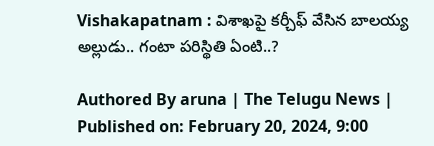Vishakapatnam : విశాఖపై కర్చీఫ్ వేసిన బాలయ్య అల్లుడు.. గంటా పరిస్థితి ఏంటి..?

Authored By aruna | The Telugu News | Published on: February 20, 2024, 9:00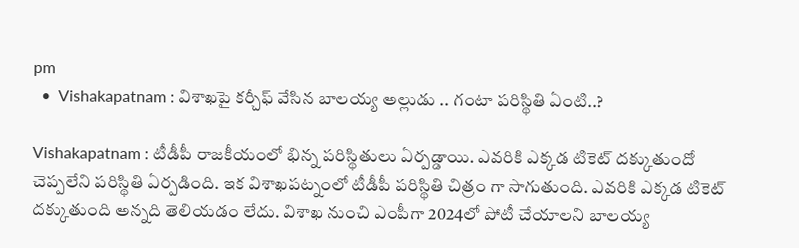pm
  •  Vishakapatnam : విశాఖపై కర్చీఫ్ వేసిన బాలయ్య అల్లుడు .. గంటా పరిస్థితి ఏంటి..?

Vishakapatnam : టీడీపీ రాజకీయంలో భిన్న పరిస్థితులు ఏర్పడ్డాయి. ఎవరికి ఎక్కడ టికెట్ దక్కుతుందో చెప్పలేని పరిస్థితి ఏర్పడింది. ఇక విశాఖపట్నంలో టీడీపీ పరిస్థితి చిత్రం గా సాగుతుంది. ఎవరికి ఎక్కడ టికెట్ దక్కుతుంది అన్నది తెలియడం లేదు. విశాఖ నుంచి ఎంపీగా 2024లో పోటీ చేయాలని బాలయ్య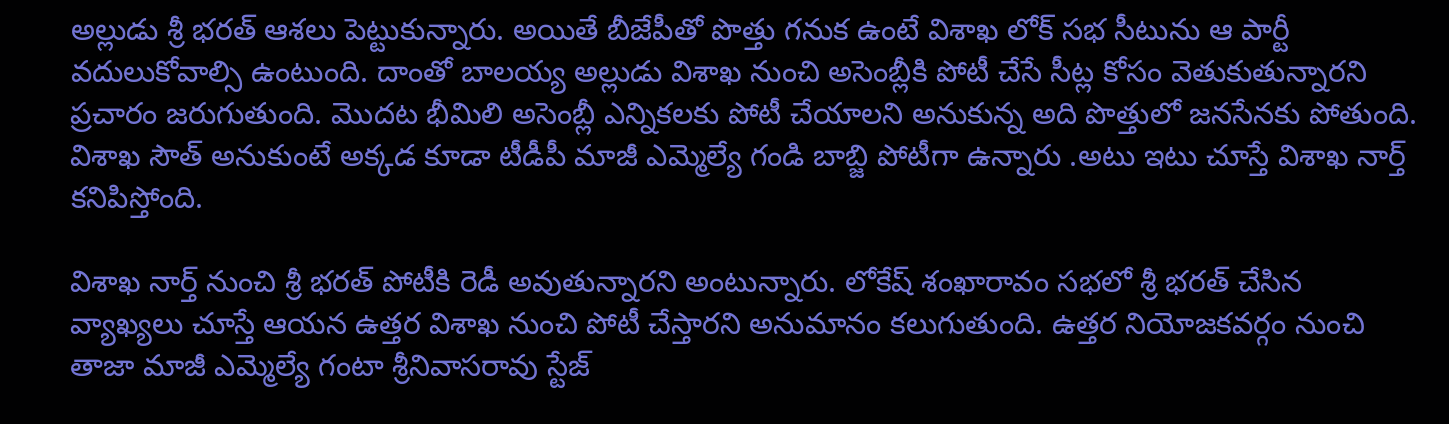అల్లుడు శ్రీ భరత్ ఆశలు పెట్టుకున్నారు. అయితే బీజేపీతో పొత్తు గనుక ఉంటే విశాఖ లోక్ సభ సీటును ఆ పార్టీ వదులుకోవాల్సి ఉంటుంది. దాంతో బాలయ్య అల్లుడు విశాఖ నుంచి అసెంబ్లీకి పోటీ చేసే సీట్ల కోసం వెతుకుతున్నారని ప్రచారం జరుగుతుంది. మొదట భీమిలి అసెంబ్లీ ఎన్నికలకు పోటీ చేయాలని అనుకున్న అది పొత్తులో జనసేనకు పోతుంది. విశాఖ సౌత్ అనుకుంటే అక్కడ కూడా టీడీపీ మాజీ ఎమ్మెల్యే గండి బాబ్జి పోటీగా ఉన్నారు .అటు ఇటు చూస్తే విశాఖ నార్త్ కనిపిస్తోంది.

విశాఖ నార్త్ నుంచి శ్రీ భరత్ పోటీకి రెడీ అవుతున్నారని అంటున్నారు. లోకేష్ శంఖారావం సభలో శ్రీ భరత్ చేసిన వ్యాఖ్యలు చూస్తే ఆయన ఉత్తర విశాఖ నుంచి పోటీ చేస్తారని అనుమానం కలుగుతుంది. ఉత్తర నియోజకవర్గం నుంచి తాజా మాజీ ఎమ్మెల్యే గంటా శ్రీనివాసరావు స్టేజ్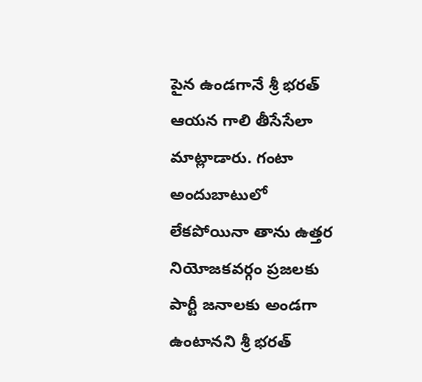పైన ఉండగానే శ్రీ భరత్ ఆయన గాలి తీసేసేలా మాట్లాడారు. గంటా అందుబాటులో లేకపోయినా తాను ఉత్తర నియోజకవర్గం ప్రజలకు పార్టీ జనాలకు అండగా ఉంటానని శ్రీ భరత్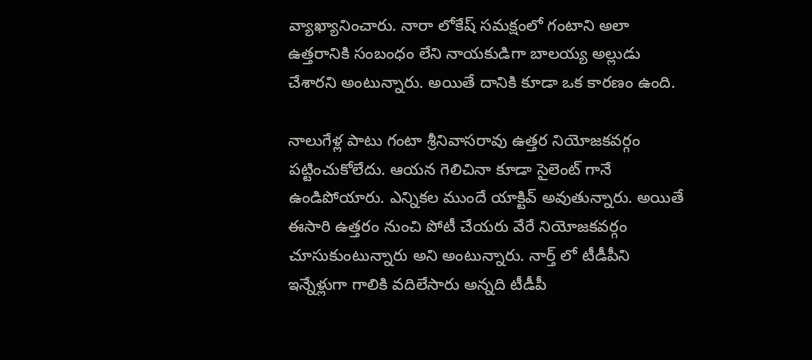వ్యాఖ్యానించారు. నారా లోకేష్ సమక్షంలో గంటాని అలా ఉత్తరానికి సంబంధం లేని నాయకుడిగా బాలయ్య అల్లుడు చేశారని అంటున్నారు. అయితే దానికి కూడా ఒక కారణం ఉంది.

నాలుగేళ్ల పాటు గంటా శ్రీనివాసరావు ఉత్తర నియోజకవర్గం పట్టించుకోలేదు. ఆయన గెలిచినా కూడా సైలెంట్ గానే ఉండిపోయారు. ఎన్నికల ముందే యాక్టివ్ అవుతున్నారు. అయితే ఈసారి ఉత్తరం నుంచి పోటీ చేయరు వేరే నియోజకవర్గం చూసుకుంటున్నారు అని అంటున్నారు. నార్త్ లో టీడీపీని ఇన్నేళ్లుగా గాలికి వదిలేసారు అన్నది టీడీపీ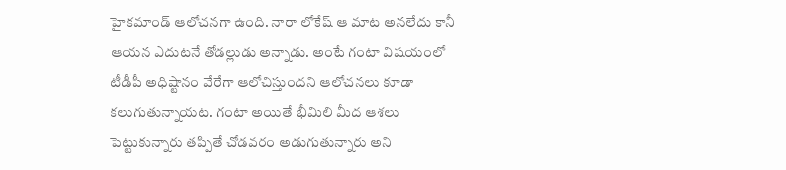హైకమాండ్ ఆలోచనగా ఉంది. నారా లోకేష్ ఆ మాట అనలేదు కానీ ఆయన ఎదుటనే తోడల్లుడు అన్నాడు. అంటే గంటా విషయంలో టీడీపీ అధిష్టానం వేరేగా ఆలోచిస్తుందని ఆలోచనలు కూడా కలుగుతున్నాయట. గంటా అయితే భీమిలి మీద ఆశలు పెట్టుకున్నారు తప్పితే చోడవరం అడుగుతున్నారు అని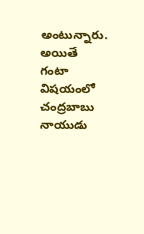అంటున్నారు. అయితే గంటా విషయంలో చంద్రబాబు నాయుడు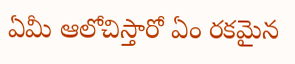ఏమీ ఆలోచిస్తారో ఏం రకమైన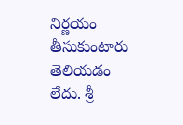నిర్ణయం తీసుకుంటారు తెలియడం లేదు. శ్రీ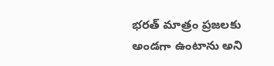భరత్ మాత్రం ప్రజలకు అండగా ఉంటాను అని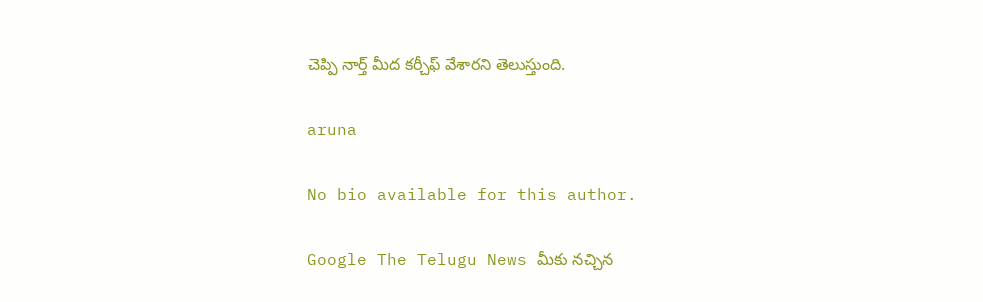చెప్పి నార్త్ మీద కర్చీఫ్ వేశారని తెలుస్తుంది.

aruna

No bio available for this author.

Google The Telugu News మీకు నచ్చిన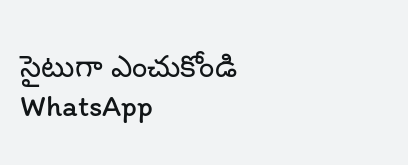సైటుగా ఎంచుకోండి
WhatsApp